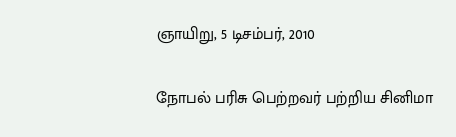ஞாயிறு, 5 டிசம்பர், 2010

நோபல் பரிசு பெற்றவர் பற்றிய சினிமா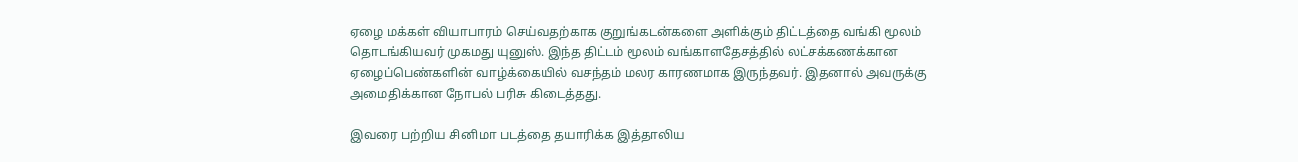ஏழை மக்கள் வியாபாரம் செய்வதற்காக குறுங்கடன்களை அளிக்கும் திட்டத்தை வங்கி மூலம் தொடங்கியவர் முகமது யுனுஸ். இந்த திட்டம் மூலம் வங்காளதேசத்தில் லட்சக்கணக்கான ஏழைப்பெண்களின் வாழ்க்கையில் வசந்தம் மலர காரணமாக இருந்தவர். இதனால் அவருக்கு அமைதிக்கான நோபல் பரிசு கிடைத்தது.

இவரை பற்றிய சினிமா படத்தை தயாரிக்க இத்தாலிய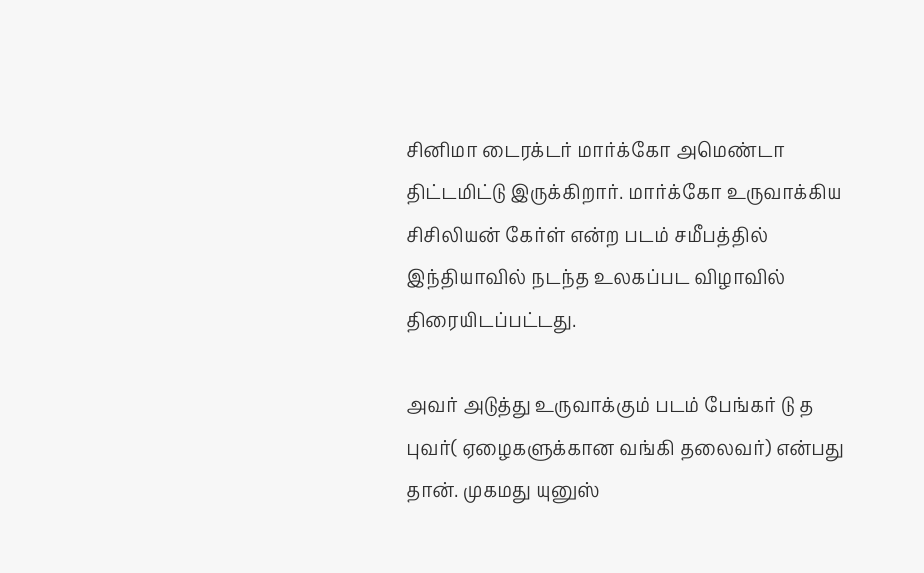சினிமா டைரக்டர் மார்க்கோ அமெண்டா திட்டமிட்டு இருக்கிறார். மார்க்கோ உருவாக்கிய சிசிலியன் கேர்ள் என்ற படம் சமீபத்தில் இந்தியாவில் நடந்த உலகப்பட விழாவில் திரையிடப்பட்டது.

அவர் அடுத்து உருவாக்கும் படம் பேங்கர் டு த புவர்( ஏழைகளுக்கான வங்கி தலைவர்) என்பது தான். முகமது யுனுஸ்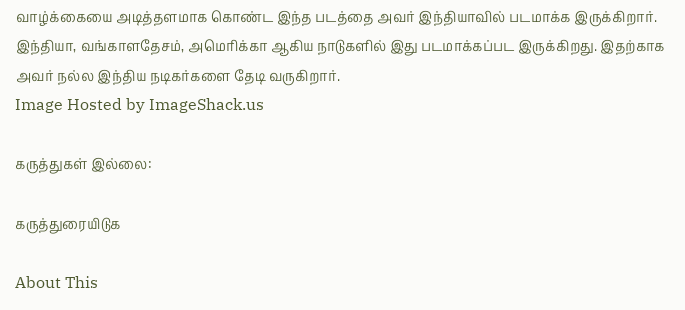வாழ்க்கையை அடித்தளமாக கொண்ட இந்த படத்தை அவர் இந்தியாவில் படமாக்க இருக்கிறார். இந்தியா, வங்காளதேசம், அமெரிக்கா ஆகிய நாடுகளில் இது படமாக்கப்பட இருக்கிறது. இதற்காக அவர் நல்ல இந்திய நடிகர்களை தேடி வருகிறார்.
Image Hosted by ImageShack.us

கருத்துகள் இல்லை:

கருத்துரையிடுக

About This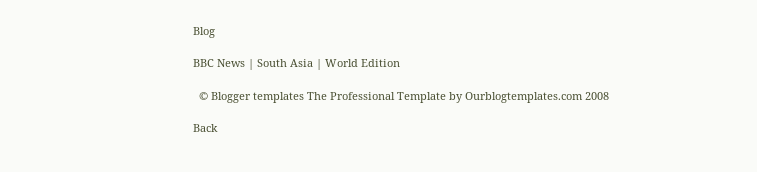Blog

BBC News | South Asia | World Edition

  © Blogger templates The Professional Template by Ourblogtemplates.com 2008

Back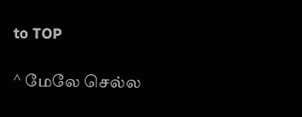to TOP

^ மேலே செல்ல